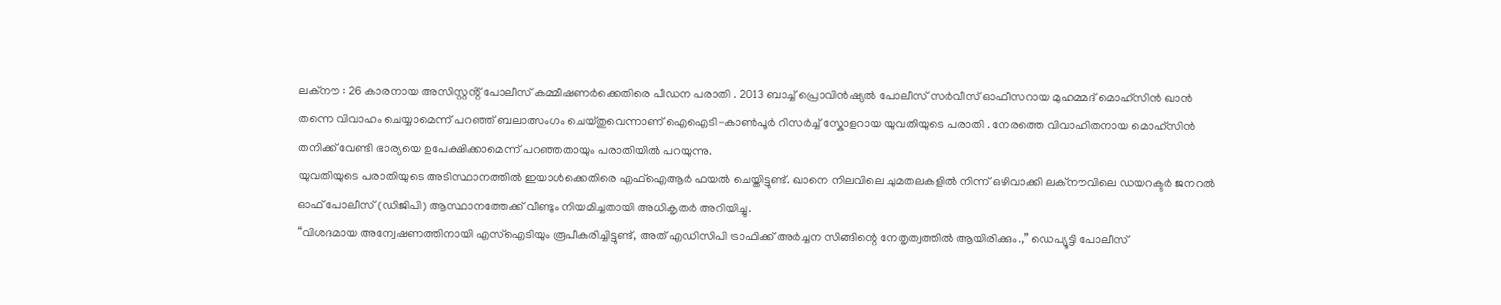ലക്നൗ : 26 കാരനായ അസിസ്റ്റൻ്റ് പോലീസ് കമ്മീഷണർക്കെതിരെ പീഡന പരാതി . 2013 ബാച്ച് പ്രൊവിൻഷ്യൽ പോലീസ് സർവീസ് ഓഫീസറായ മുഹമ്മദ് മൊഹ്സിൻ ഖാൻ തന്നെ വിവാഹം ചെയ്യാമെന്ന് പറഞ്ഞ് ബലാത്സംഗം ചെയ്തുവെന്നാണ് ഐഐടി-കാൺപൂർ റിസർച്ച് സ്കോളറായ യുവതിയുടെ പരാതി . നേരത്തെ വിവാഹിതനായ മൊഹ്സിൻ തനിക്ക് വേണ്ടി ഭാര്യയെ ഉപേക്ഷിക്കാമെന്ന് പറഞ്ഞതായും പരാതിയിൽ പറയുന്നു.
യുവതിയുടെ പരാതിയുടെ അടിസ്ഥാനത്തിൽ ഇയാൾക്കെതിരെ എഫ്ഐആർ ഫയൽ ചെയ്തിട്ടുണ്ട്. ഖാനെ നിലവിലെ ചുമതലകളിൽ നിന്ന് ഒഴിവാക്കി ലക്നൗവിലെ ഡയറക്ടർ ജനറൽ ഓഫ് പോലീസ് (ഡിജിപി) ആസ്ഥാനത്തേക്ക് വീണ്ടും നിയമിച്ചതായി അധികൃതർ അറിയിച്ചു.
“വിശദമായ അന്വേഷണത്തിനായി എസ്ഐടിയും രൂപീകരിച്ചിട്ടുണ്ട്, അത് എഡിസിപി ട്രാഫിക്ക് അർച്ചന സിങ്ങിന്റെ നേതൃത്വത്തിൽ ആയിരിക്കും.,” ഡെപ്യൂട്ടി പോലീസ്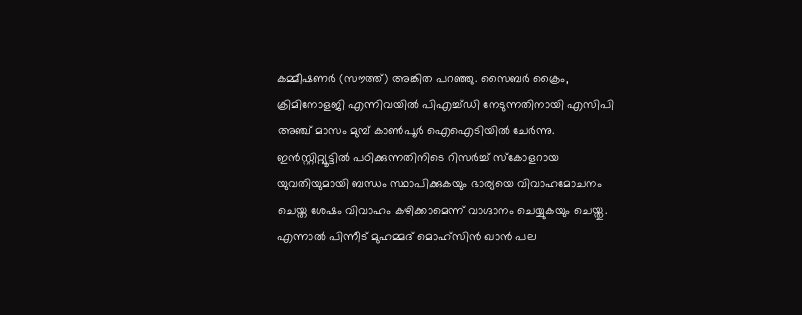കമ്മീഷണർ (സൗത്ത്) അങ്കിത പറഞ്ഞു. സൈബർ ക്രൈം, ക്രിമിനോളജി എന്നിവയിൽ പിഎച്ച്ഡി നേടുന്നതിനായി എസിപി അഞ്ച് മാസം മുമ്പ് കാൺപൂർ ഐഐടിയിൽ ചേർന്നു. ഇൻസ്റ്റിറ്റ്യൂട്ടിൽ പഠിക്കുന്നതിനിടെ റിസർച്ച് സ്കോളറായ യുവതിയുമായി ബന്ധം സ്ഥാപിക്കുകയും ഭാര്യയെ വിവാഹമോചനം ചെയ്ത ശേഷം വിവാഹം കഴിക്കാമെന്ന് വാഗ്ദാനം ചെയ്യുകയും ചെയ്തു. എന്നാൽ പിന്നീട് മുഹമ്മദ് മൊഹ്സിൻ ഖാൻ പല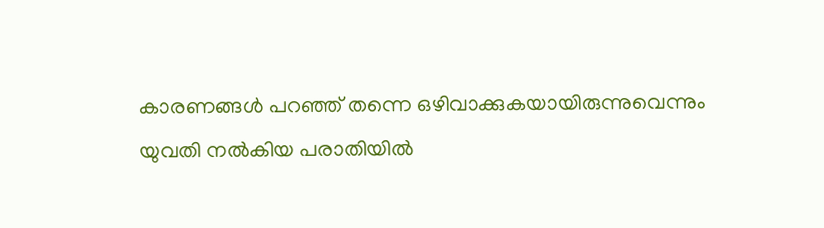കാരണങ്ങൾ പറഞ്ഞ് തന്നെ ഒഴിവാക്കുകയായിരുന്നുവെന്നും യുവതി നൽകിയ പരാതിയിൽ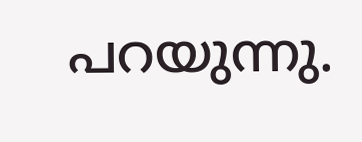പറയുന്നു.